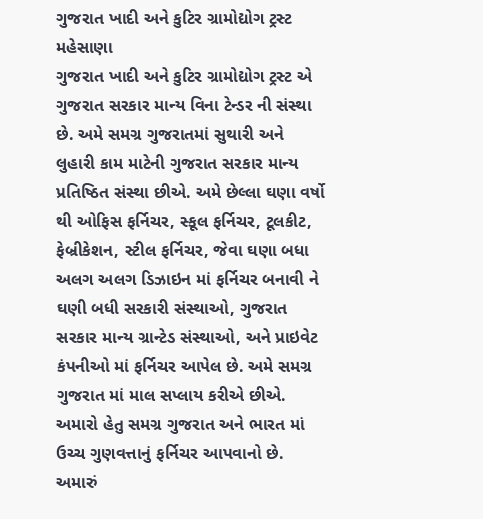ગુજરાત ખાદી અને કુટિર ગ્રામોદ્યોગ ટ્રસ્ટ મહેસાણા
ગુજરાત ખાદી અને કુટિર ગ્રામોદ્યોગ ટ્રસ્ટ એ ગુજરાત સરકાર માન્ય વિના ટેન્ડર ની સંસ્થા છે. અમે સમગ્ર ગુજરાતમાં સુથારી અને લુહારી કામ માટેની ગુજરાત સરકાર માન્ય પ્રતિષ્ઠિત સંસ્થા છીએ. અમે છેલ્લા ઘણા વર્ષો થી ઓફિસ ફર્નિચર, સ્કૂલ ફર્નિચર, ટૂલકીટ, ફેબ્રીકેશન, સ્ટીલ ફર્નિચર, જેવા ઘણા બધા અલગ અલગ ડિઝાઇન માં ફર્નિચર બનાવી ને ઘણી બધી સરકારી સંસ્થાઓ, ગુજરાત સરકાર માન્ય ગ્રાન્ટેડ સંસ્થાઓ, અને પ્રાઇવેટ કંપનીઓ માં ફર્નિચર આપેલ છે. અમે સમગ્ર ગુજરાત માં માલ સપ્લાય કરીએ છીએ.
અમારો હેતુ સમગ્ર ગુજરાત અને ભારત માં ઉચ્ચ ગુણવત્તાનું ફર્નિચર આપવાનો છે.
અમારું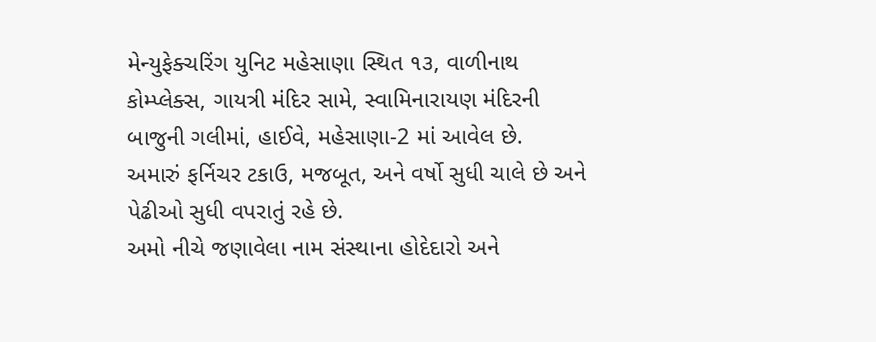મેન્યુફેક્ચરિંગ યુનિટ મહેસાણા સ્થિત ૧૩, વાળીનાથ કોમ્પ્લેક્સ, ગાયત્રી મંદિર સામે, સ્વામિનારાયણ મંદિરની બાજુની ગલીમાં, હાઈવે, મહેસાણા-2 માં આવેલ છે.
અમારું ફર્નિચર ટકાઉ, મજબૂત, અને વર્ષો સુધી ચાલે છે અને પેઢીઓ સુધી વપરાતું રહે છે.
અમો નીચે જણાવેલા નામ સંસ્થાના હોદેદારો અને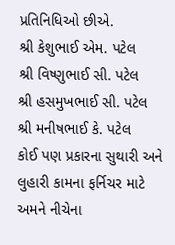પ્રતિનિધિઓ છીએ.
શ્રી કેશુભાઈ એમ. પટેલ
શ્રી વિષ્ણુભાઈ સી. પટેલ
શ્રી હસમુખભાઈ સી. પટેલ
શ્રી મનીષભાઈ કે. પટેલ
કોઈ પણ પ્રકારના સુથારી અને લુહારી કામના ફર્નિચર માટે અમને નીચેના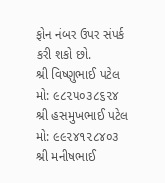ફોન નંબર ઉપર સંપર્ક કરી શકો છો.
શ્રી વિષ્ણુભાઈ પટેલ મો: ૯૮૨૫૦૩૮૬૨૪
શ્રી હસમુખભાઈ પટેલ મો: ૯૯૨૪૧૨૮૪૦૩
શ્રી મનીષભાઈ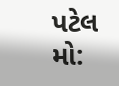પટેલ મો: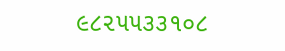૯૮૨૫૫૩૩૧૦૮